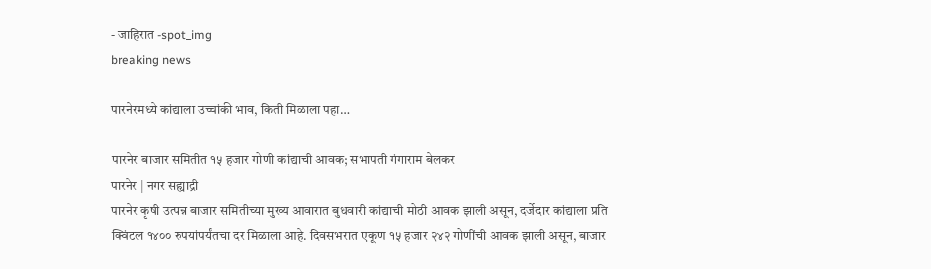- जाहिरात -spot_img
breaking news

पारनेरमध्ये कांद्याला उच्चांकी भाव, किती मिळाला पहा…

पारनेर बाजार समितीत १५ हजार गोणी कांद्याची आवक; सभापती गंगाराम बेलकर
पारनेर | नगर सह्याद्री
पारनेर कृषी उत्पन्न बाजार समितीच्या मुख्य आवारात बुधवारी कांद्याची मोठी आवक झाली असून, दर्जेदार कांद्याला प्रति क्विंटल १४०० रुपयांपर्यंतचा दर मिळाला आहे. दिवसभरात एकूण १५ हजार २४२ गोणींची आवक झाली असून, बाजार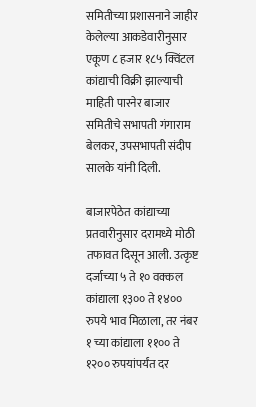समितीच्या प्रशासनाने जाहीर केलेल्या आकडेवारीनुसार एकूण ८ हजार १८५ क्विंटल कांद्याची विक्री झाल्याची माहिती पारनेर बाजार समितीचे सभापती गंगाराम बेलकर, उपसभापती संदीप सालके यांनी दिली.

बाजारपेठेत कांद्याच्या प्रतवारीनुसार दरामध्ये मोठी तफावत दिसून आली. उत्कृष्ट दर्जाच्या ५ ते १० वक्कल कांद्याला १३०० ते १४०० रुपये भाव मिळाला, तर नंबर १ च्या कांद्याला ११०० ते १२०० रुपयांपर्यंत दर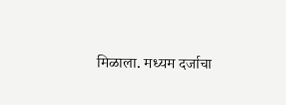मिळाला. मध्यम दर्जाचा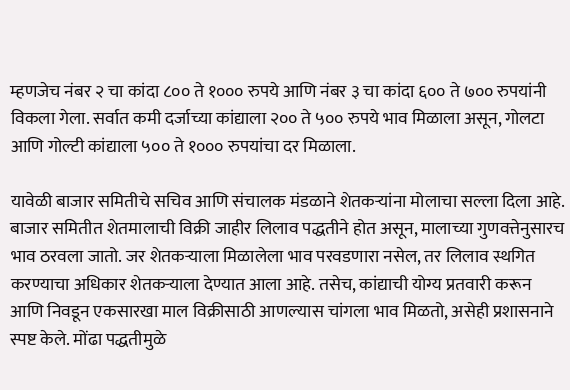म्हणजेच नंबर २ चा कांदा ८०० ते १००० रुपये आणि नंबर ३ चा कांदा ६०० ते ७०० रुपयांनी विकला गेला. सर्वात कमी दर्जाच्या कांद्याला २०० ते ५०० रुपये भाव मिळाला असून, गोलटा आणि गोल्टी कांद्याला ५०० ते १००० रुपयांचा दर मिळाला.

यावेळी बाजार समितीचे सचिव आणि संचालक मंडळाने शेतकर्‍यांना मोलाचा सल्ला दिला आहे. बाजार समितीत शेतमालाची विक्री जाहीर लिलाव पद्धतीने होत असून, मालाच्या गुणवत्तेनुसारच भाव ठरवला जातो. जर शेतकर्‍याला मिळालेला भाव परवडणारा नसेल, तर लिलाव स्थगित करण्याचा अधिकार शेतकर्‍याला देण्यात आला आहे. तसेच, कांद्याची योग्य प्रतवारी करून आणि निवडून एकसारखा माल विक्रीसाठी आणल्यास चांगला भाव मिळतो, असेही प्रशासनाने स्पष्ट केले. मोंढा पद्धतीमुळे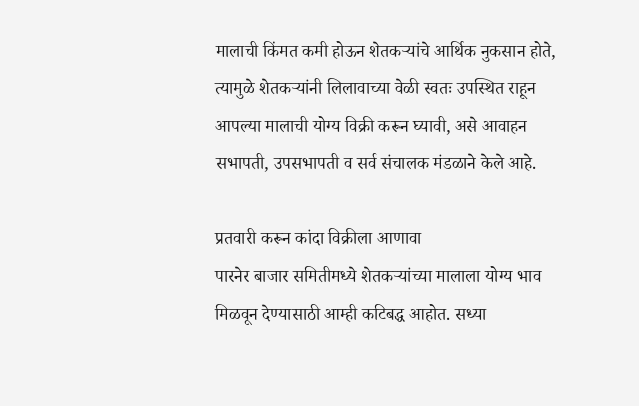मालाची किंमत कमी होऊन शेतकर्‍यांचे आर्थिक नुकसान होते, त्यामुळे शेतकर्‍यांनी लिलावाच्या वेळी स्वतः उपस्थित राहून आपल्या मालाची योग्य विक्री करून घ्यावी, असे आवाहन सभापती, उपसभापती व सर्व संचालक मंडळाने केले आहे.

प्रतवारी करून कांदा विक्रीला आणावा
पारनेर बाजार समितीमध्ये शेतकर्‍यांच्या मालाला योग्य भाव मिळवून देण्यासाठी आम्ही कटिबद्ध आहोत. सध्या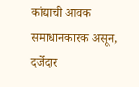कांद्याची आवक समाधानकारक असून, दर्जेदार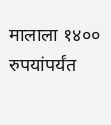मालाला १४०० रुपयांपर्यंत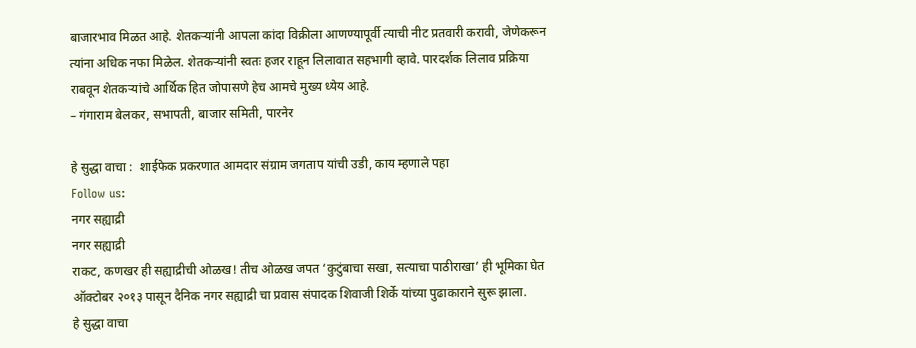बाजारभाव मिळत आहे. शेतकर्‍यांनी आपला कांदा विक्रीला आणण्यापूर्वी त्याची नीट प्रतवारी करावी, जेणेकरून त्यांना अधिक नफा मिळेल. शेतकर्‍यांनी स्वतः हजर राहून लिलावात सहभागी व्हावे. पारदर्शक लिलाव प्रक्रिया राबवून शेतकर्‍यांचे आर्थिक हित जोपासणे हेच आमचे मुख्य ध्येय आहे.
– गंगाराम बेलकर, सभापती, बाजार समिती, पारनेर

हे सुद्धा वाचा :  शाईफेक प्रकरणात आमदार संग्राम जगताप यांची उडी, काय म्हणाले पहा
Follow us:
नगर सह्याद्री
नगर सह्याद्री
राकट, कणखर ही सह्याद्रीची ओळख! तीच ओळख जपत ‘कुटुंबाचा सखा, सत्याचा पाठीराखा’ ही भूमिका घेत ऑक्टोबर २०१३ पासून दैनिक नगर सह्याद्री चा प्रवास संपादक शिवाजी शिर्के यांच्या पुढाकाराने सुरू झाला.
हे सुद्धा वाचा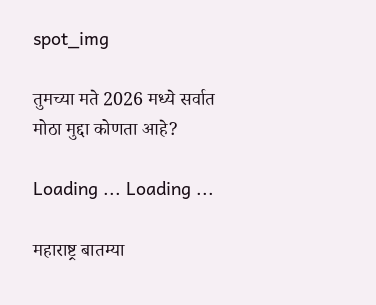spot_img

तुमच्या मते 2026 मध्ये सर्वात मोठा मुद्दा कोणता आहे?

Loading ... Loading ...

महाराष्ट्र बातम्या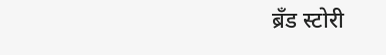ब्रँड स्टोरी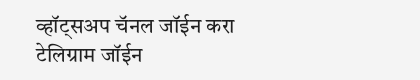व्हॉट्सअप चॅनल जॉईन करा
टेलिग्राम जॉईन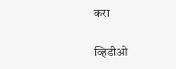करा

व्हिडीओ